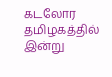கடலோர தமிழகத்தில் இன்று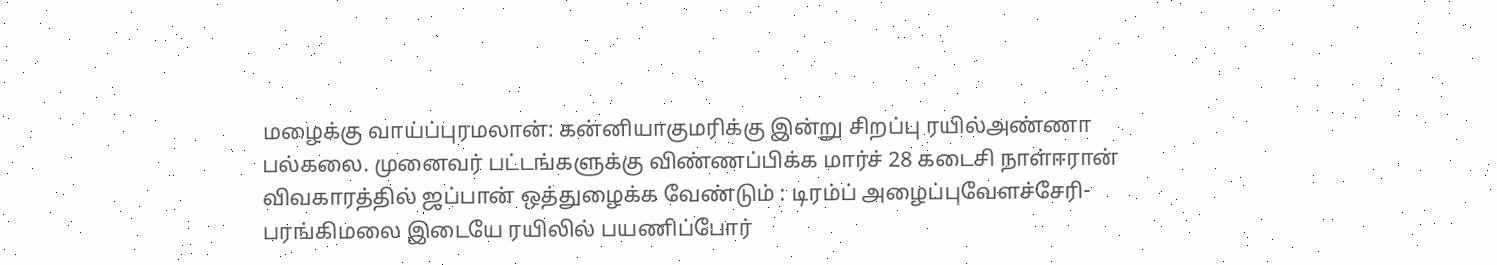மழைக்கு வாய்ப்புரமலான்: கன்னியாகுமரிக்கு இன்று சிறப்பு ரயில்அண்ணா பல்கலை. முனைவர் பட்டங்களுக்கு விண்ணப்பிக்க மார்ச் 28 கடைசி நாள்ஈரான் விவகாரத்தில் ஜப்பான் ஒத்துழைக்க வேண்டும் : டிரம்ப் அழைப்புவேளச்சேரி-பரங்கிமலை இடையே ரயிலில் பயணிப்போர்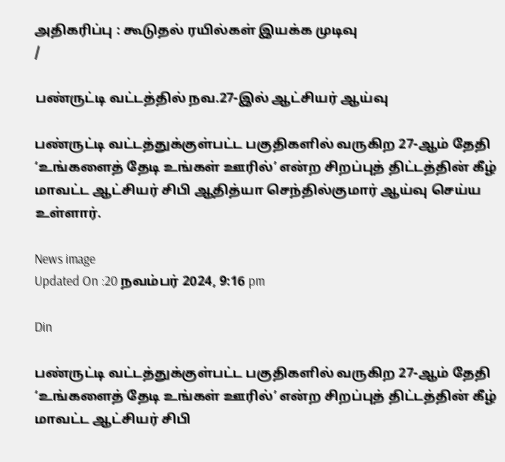அதிகரிப்பு : கூடுதல் ரயில்கள் இயக்க முடிவு
/

பண்ருட்டி வட்டத்தில் நவ.27-இல் ஆட்சியர் ஆய்வு

பண்ருட்டி வட்டத்துக்குள்பட்ட பகுதிகளில் வருகிற 27-ஆம் தேதி ‘உங்களைத் தேடி உங்கள் ஊரில்’ என்ற சிறப்புத் திட்டத்தின் கீழ் மாவட்ட ஆட்சியர் சிபி ஆதித்யா செந்தில்குமார் ஆய்வு செய்ய உள்ளார்.

News image
Updated On :20 நவம்பர் 2024, 9:16 pm

Din

பண்ருட்டி வட்டத்துக்குள்பட்ட பகுதிகளில் வருகிற 27-ஆம் தேதி ‘உங்களைத் தேடி உங்கள் ஊரில்’ என்ற சிறப்புத் திட்டத்தின் கீழ் மாவட்ட ஆட்சியர் சிபி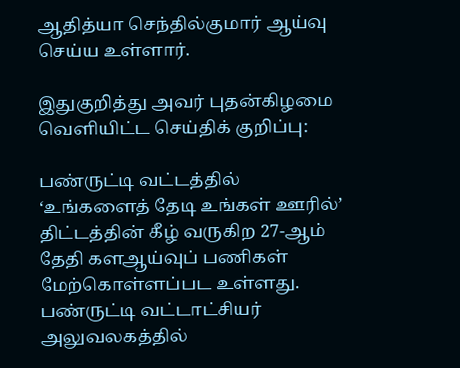ஆதித்யா செந்தில்குமார் ஆய்வு செய்ய உள்ளார்.

இதுகுறித்து அவர் புதன்கிழமை வெளியிட்ட செய்திக் குறிப்பு:

பண்ருட்டி வட்டத்தில் ‘உங்களைத் தேடி உங்கள் ஊரில்’ திட்டத்தின் கீழ் வருகிற 27-ஆம் தேதி களஆய்வுப் பணிகள் மேற்கொள்ளப்பட உள்ளது. பண்ருட்டி வட்டாட்சியர் அலுவலகத்தில்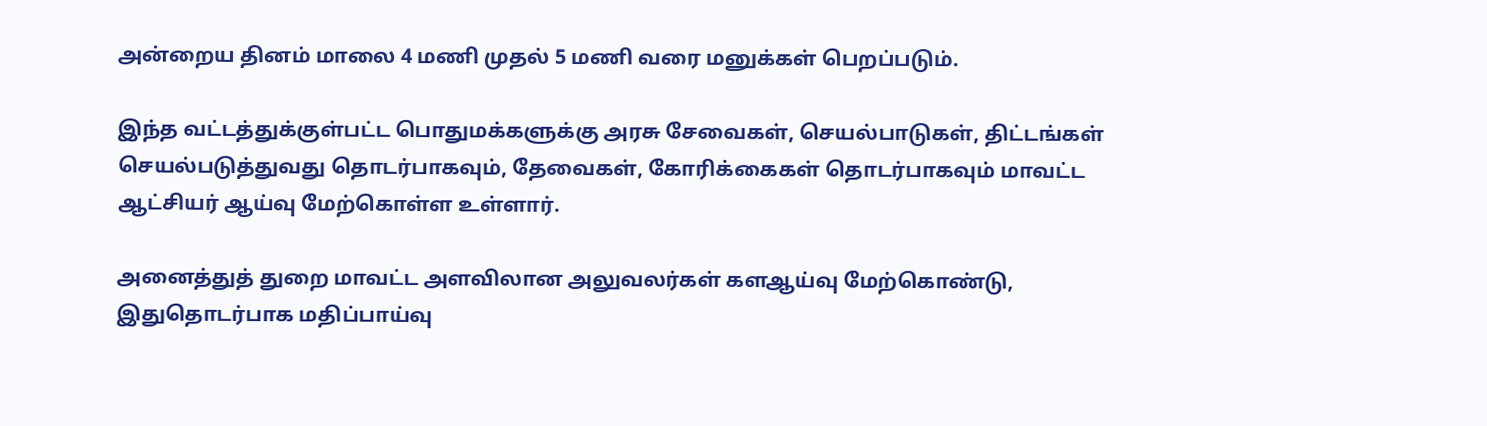அன்றைய தினம் மாலை 4 மணி முதல் 5 மணி வரை மனுக்கள் பெறப்படும்.

இந்த வட்டத்துக்குள்பட்ட பொதுமக்களுக்கு அரசு சேவைகள், செயல்பாடுகள், திட்டங்கள் செயல்படுத்துவது தொடர்பாகவும், தேவைகள், கோரிக்கைகள் தொடர்பாகவும் மாவட்ட ஆட்சியர் ஆய்வு மேற்கொள்ள உள்ளார்.

அனைத்துத் துறை மாவட்ட அளவிலான அலுவலர்கள் களஆய்வு மேற்கொண்டு, இதுதொடர்பாக மதிப்பாய்வு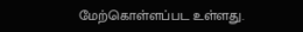மேற்கொள்ளப்பட உள்ளது.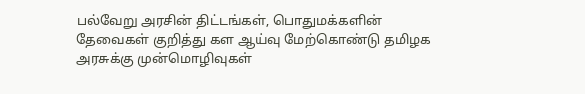பல்வேறு அரசின் திட்டங்கள், பொதுமக்களின் தேவைகள் குறித்து கள ஆய்வு மேற்கொண்டு தமிழக அரசுக்கு முன்மொழிவுகள்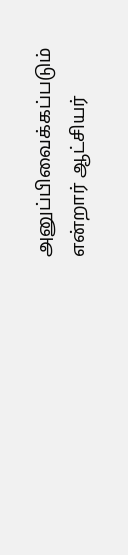அனுப்பிவைக்கப்படும் என்றார் ஆட்சியர்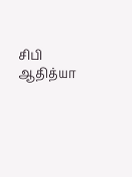சிபி ஆதித்யா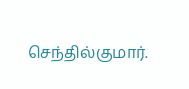செந்தில்குமார்.